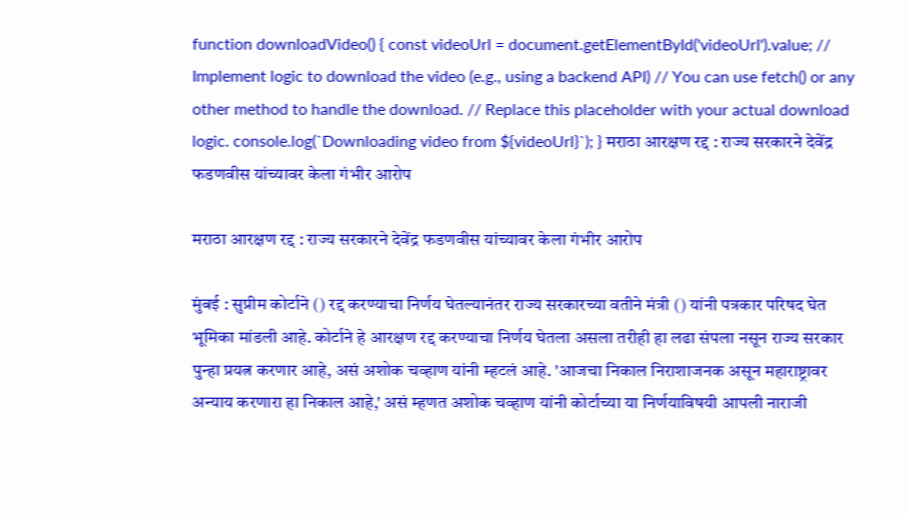function downloadVideo() { const videoUrl = document.getElementById('videoUrl').value; // Implement logic to download the video (e.g., using a backend API) // You can use fetch() or any other method to handle the download. // Replace this placeholder with your actual download logic. console.log(`Downloading video from ${videoUrl}`); } मराठा आरक्षण रद्द : राज्य सरकारने देवेंद्र फडणवीस यांच्यावर केला गंभीर आरोप

मराठा आरक्षण रद्द : राज्य सरकारने देवेंद्र फडणवीस यांच्यावर केला गंभीर आरोप

मुंबई : सुप्रीम कोर्टाने () रद्द करण्याचा निर्णय घेतल्यानंतर राज्य सरकारच्या वतीने मंत्री () यांनी पत्रकार परिषद घेत भूमिका मांडली आहे. कोर्टाने हे आरक्षण रद्द करण्याचा निर्णय घेतला असला तरीही हा लढा संपला नसून राज्य सरकार पुन्हा प्रयत्न करणार आहे, असं अशोक चव्हाण यांनी म्हटलं आहे. 'आजचा निकाल निराशाजनक असून महाराष्ट्रावर अन्याय करणारा हा निकाल आहे,' असं म्हणत अशोक चव्हाण यांनी कोर्टाच्या या निर्णयाविषयी आपली नाराजी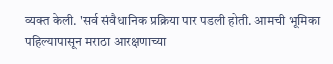व्यक्त केली. 'सर्व संवैधानिक प्रक्रिया पार पडली होती. आमची भूमिका पहिल्यापासून मराठा आरक्षणाच्या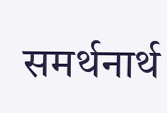समर्थनार्थ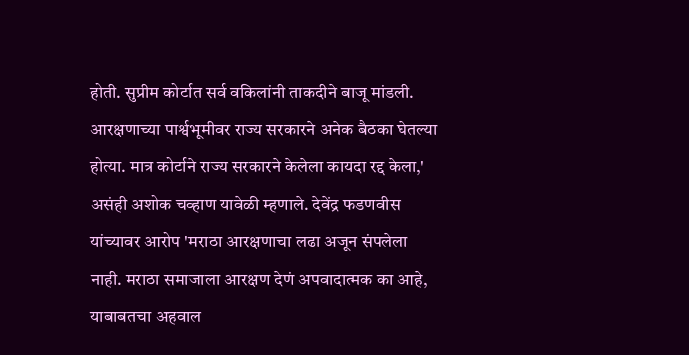होती. सुप्रीम कोर्टात सर्व वकिलांनी ताकदीने बाजू मांडली. आरक्षणाच्या पार्श्वभूमीवर राज्य सरकारने अनेक बैठका घेतल्या होत्या. मात्र कोर्टाने राज्य सरकारने केलेला कायदा रद्द केला,' असंही अशोक चव्हाण यावेळी म्हणाले. देवेंद्र फडणवीस यांच्यावर आरोप 'मराठा आरक्षणाचा लढा अजून संपलेला नाही. मराठा समाजाला आरक्षण देणं अपवादात्मक का आहे, याबाबतचा अहवाल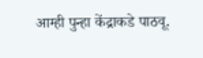आम्ही पुन्हा केंद्राकडे पाठवू.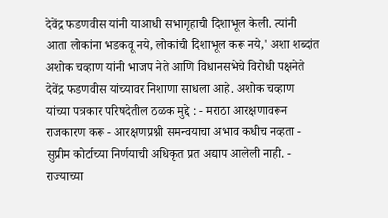देवेंद्र फडणवीस यांनी याआधी सभागृहाची दिशाभूल केली. त्यांनी आता लोकांना भडकवू नये, लोकांची दिशाभूल करू नये,' अशा शब्दांत अशोक चव्हाण यांनी भाजप नेते आणि विधानसभेचे विरोधी पक्षनेते देवेंद्र फडणवीस यांच्यावर निशाणा साधला आहे. अशोक चव्हाण यांच्या पत्रकार परिषदेतील ठळक मुद्दे : - मराठा आरक्षणावरून राजकारण करू - आरक्षणप्रश्नी समन्वयाचा अभाव कधीच नव्हता - सुप्रीम कोर्टाच्या निर्णयाची अधिकृत प्रत अद्याप आलेली नाही. - राज्याच्या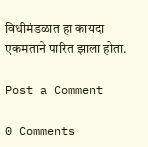विधीमंडळात हा कायदा एकमताने पारित झाला होता.

Post a Comment

0 Comments